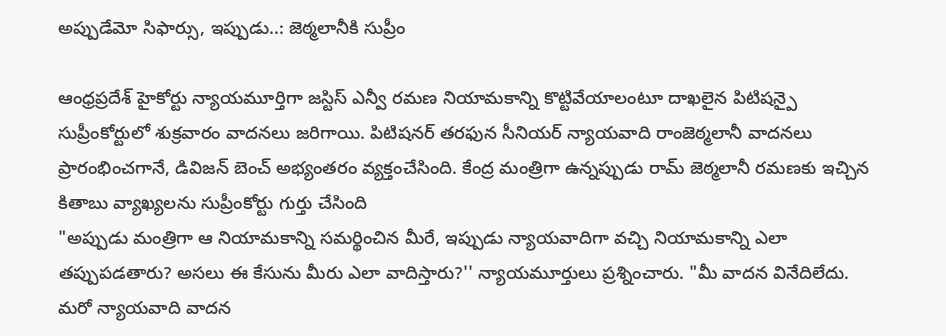అప్పుడేమో సిఫార్సు, ఇప్పుడు..: జెఠ్మలానీకి సుప్రీం

ఆంధ్రప్రదేశ్ హైకోర్టు న్యాయమూర్తిగా జస్టిస్ ఎన్వీ రమణ నియామకాన్ని కొట్టివేయాలంటూ దాఖలైన పిటిషన్పై సుప్రీంకోర్టులో శుక్రవారం వాదనలు జరిగాయి. పిటిషనర్ తరఫున సీనియర్ న్యాయవాది రాంజెఠ్మలానీ వాదనలు ప్రారంభించగానే, డివిజన్ బెంచ్ అభ్యంతరం వ్యక్తంచేసింది. కేంద్ర మంత్రిగా ఉన్నప్పుడు రామ్ జెఠ్మలానీ రమణకు ఇచ్చిన కితాబు వ్యాఖ్యలను సుప్రీంకోర్టు గుర్తు చేసింది
"అప్పుడు మంత్రిగా ఆ నియామకాన్ని సమర్థించిన మీరే, ఇప్పుడు న్యాయవాదిగా వచ్చి నియామకాన్ని ఎలా తప్పుపడతారు? అసలు ఈ కేసును మీరు ఎలా వాదిస్తారు?'' న్యాయమూర్తులు ప్రశ్నించారు. "మీ వాదన వినేదిలేదు. మరో న్యాయవాది వాదన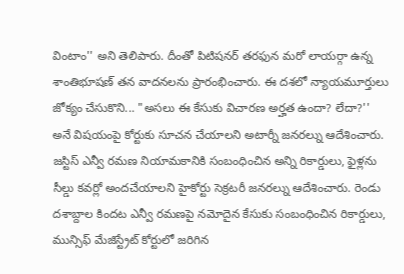వింటాం'' అని తెలిపారు. దీంతో పిటిషనర్ తరఫున మరో లాయర్గా ఉన్న శాంతిభూషణ్ తన వాదనలను ప్రారంభించారు. ఈ దశలో న్యాయమూర్తులు జోక్యం చేసుకొని... "అసలు ఈ కేసుకు విచారణ అర్హత ఉందా? లేదా?'' అనే విషయంపై కోర్టుకు సూచన చేయాలని అటార్నీ జనరల్ను ఆదేశించారు.
జస్టిస్ ఎన్వీ రమణ నియామకానికి సంబంధించిన అన్ని రికార్డులు, ఫైళ్లను సీల్డు కవర్లో అందచేయాలని హైకోర్టు సెక్రటరీ జనరల్ను ఆదేశించారు. రెండు దశాబ్దాల కిందట ఎన్వీ రమణపై నమోదైన కేసుకు సంబంధించిన రికార్డులు, మున్సిఫ్ మేజిస్ట్రేట్ కోర్టులో జరిగిన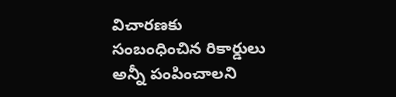విచారణకు సంబంధించిన రికార్డులు అన్నీ పంపించాలని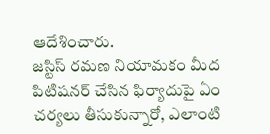ఆదేశించారు.
జస్టిస్ రమణ నియామకం మీద పిటిషనర్ చేసిన ఫిర్యాదుపై ఏం చర్యలు తీసుకున్నారో, ఎలాంటి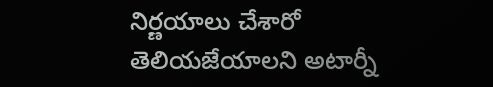నిర్ణయాలు చేశారో తెలియజేయాలని అటార్నీ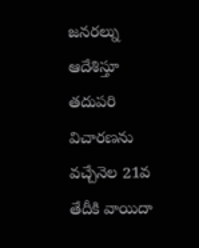జనరల్ను ఆదేశిస్తూ తదుపరి విచారణను వచ్చేనెల 21వ తేదీకి వాయిదా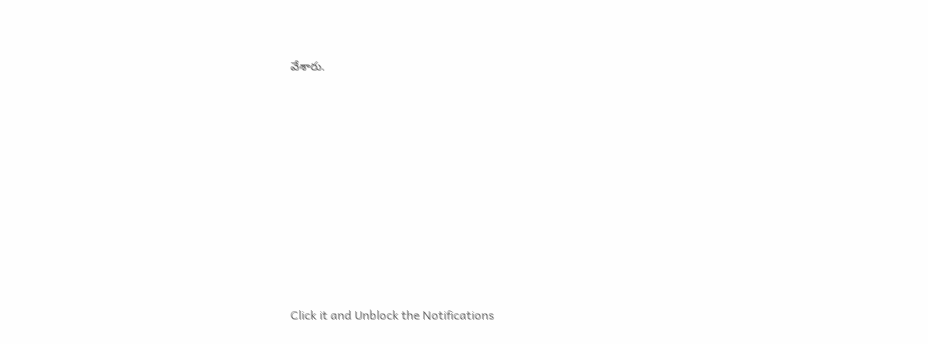వేశారు.












Click it and Unblock the Notifications